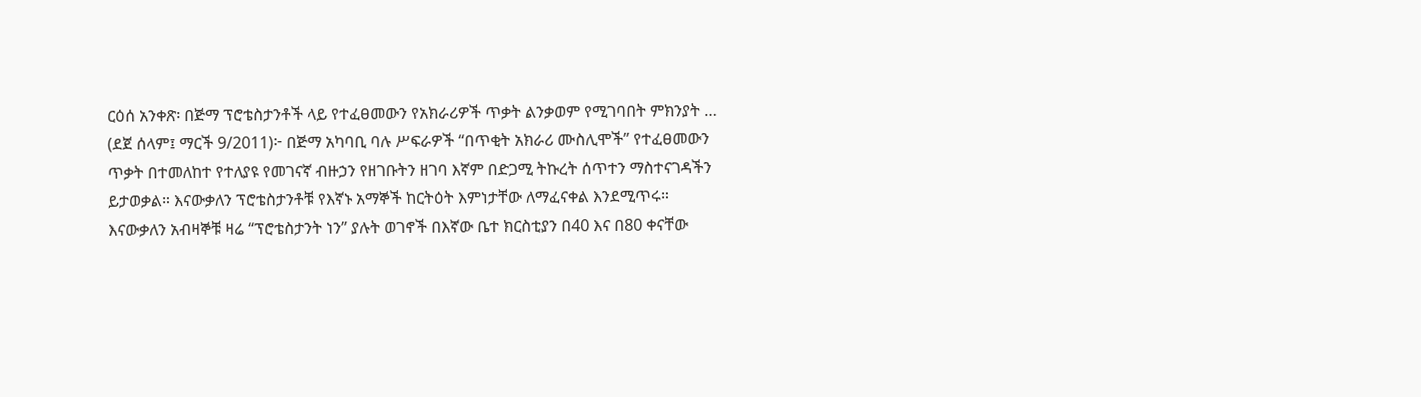ርዕሰ አንቀጽ፡ በጅማ ፕሮቴስታንቶች ላይ የተፈፀመውን የአክራሪዎች ጥቃት ልንቃወም የሚገባበት ምክንያት …
(ደጀ ሰላም፤ ማርች 9/2011)፦ በጅማ አካባቢ ባሉ ሥፍራዎች “በጥቂት አክራሪ ሙስሊሞች” የተፈፀመውን ጥቃት በተመለከተ የተለያዩ የመገናኛ ብዙኃን የዘገቡትን ዘገባ እኛም በድጋሚ ትኩረት ሰጥተን ማስተናገዳችን ይታወቃል። እናውቃለን ፕሮቴስታንቶቹ የእኛኑ አማኞች ከርትዕት እምነታቸው ለማፈናቀል እንደሚጥሩ። እናውቃለን አብዛኞቹ ዛሬ “ፕሮቴስታንት ነን” ያሉት ወገኖች በእኛው ቤተ ክርስቲያን በ40 እና በ80 ቀናቸው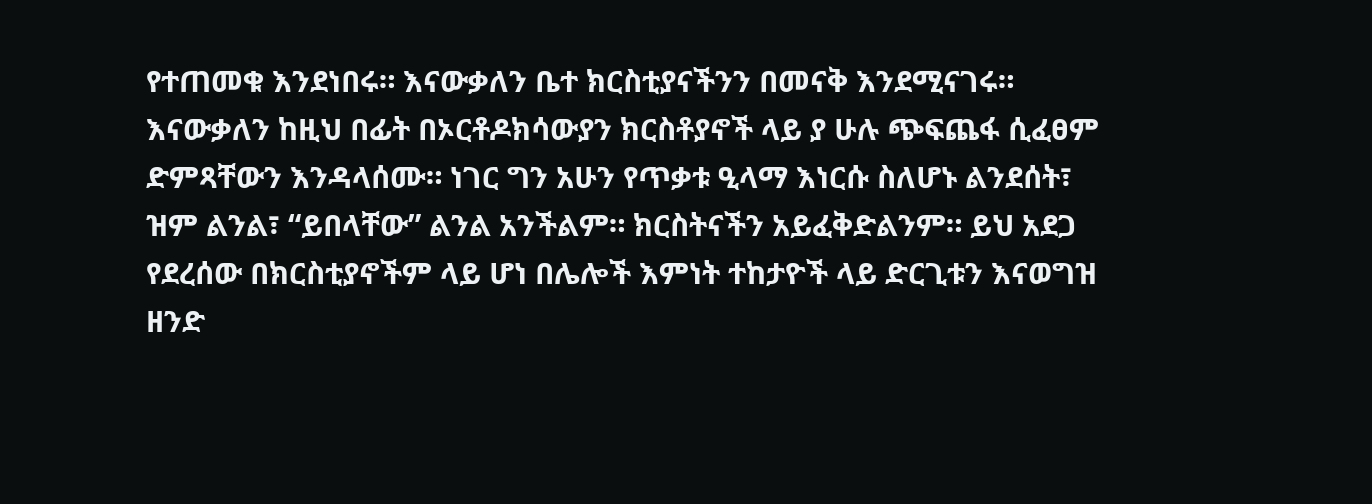የተጠመቁ እንደነበሩ። እናውቃለን ቤተ ክርስቲያናችንን በመናቅ እንደሚናገሩ። እናውቃለን ከዚህ በፊት በኦርቶዶክሳውያን ክርስቶያኖች ላይ ያ ሁሉ ጭፍጨፋ ሲፈፀም ድምጻቸውን እንዳላሰሙ። ነገር ግን አሁን የጥቃቱ ዒላማ እነርሱ ስለሆኑ ልንደሰት፣ ዝም ልንል፣ “ይበላቸው” ልንል አንችልም። ክርስትናችን አይፈቅድልንም። ይህ አደጋ የደረሰው በክርስቲያኖችም ላይ ሆነ በሌሎች እምነት ተከታዮች ላይ ድርጊቱን እናወግዝ ዘንድ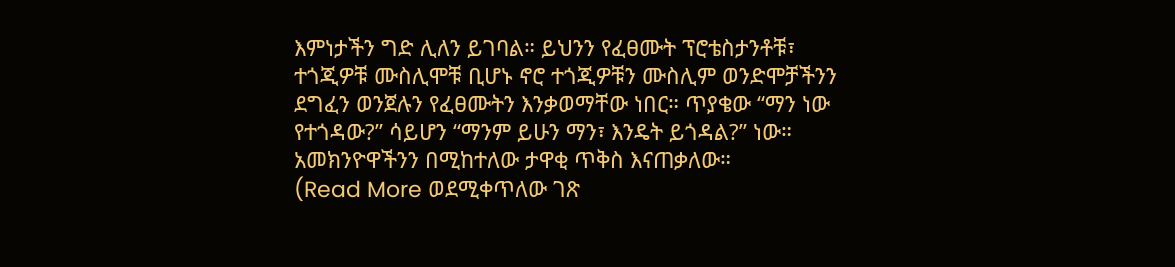እምነታችን ግድ ሊለን ይገባል። ይህንን የፈፀሙት ፕሮቴስታንቶቹ፣ ተጎጂዎቹ ሙስሊሞቹ ቢሆኑ ኖሮ ተጎጂዎቹን ሙስሊም ወንድሞቻችንን ደግፈን ወንጀሉን የፈፀሙትን እንቃወማቸው ነበር። ጥያቄው “ማን ነው የተጎዳው?” ሳይሆን “ማንም ይሁን ማን፣ እንዴት ይጎዳል?” ነው። አመክንዮዋችንን በሚከተለው ታዋቂ ጥቅስ እናጠቃለው።
(Read More ወደሚቀጥለው ገጽ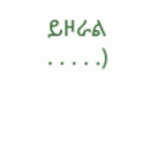ይዞራል . . . . .)